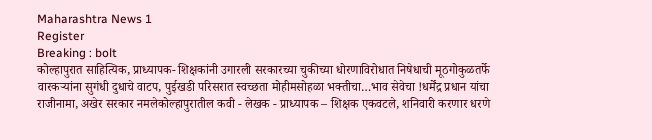Maharashtra News 1
Register
Breaking : bolt
कोल्हापुरात साहित्यिक, प्राध्यापक- शिक्षकांनी उगारली सरकारच्या चुकीच्या धोरणाविरोधात निषेधाची मूठगोकुळतर्फे वारकऱ्यांना सुगंधी दुधाचे वाटप, पुईखडी परिसरात स्वच्छता मोहीमसोहळा भक्तीचा…भाव सेवेचा !धर्मेंद्र प्रधान यांचा राजीनामा, अखेर सरकार नमलेकोल्हापुरातील कवी - लेखक - प्राध्यापक – शिक्षक एकवटले, शनिवारी करणार धरणे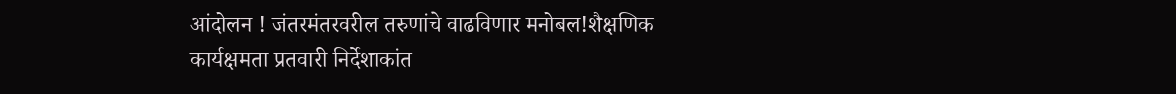आंदोलन ! जंतरमंतरवरील तरुणांचे वाढविणार मनोबल!शैक्षणिक कार्यक्षमता प्रतवारी निर्देशाकांत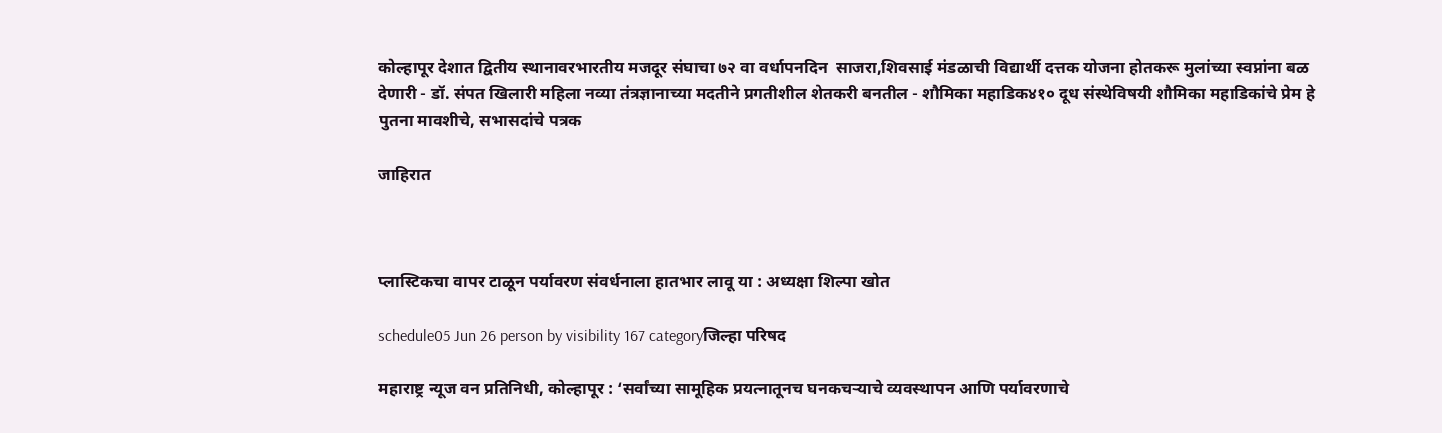कोल्हापूर देशात द्वितीय स्थानावरभारतीय मजदूर संघाचा ७२ वा वर्धापनदिन  साजरा,शिवसाई मंडळाची विद्यार्थी दत्तक योजना होतकरू मुलांच्या स्वप्नांना बळ देणारी - डॉ. संपत खिलारी महिला नव्या तंत्रज्ञानाच्या मदतीने प्रगतीशील शेतकरी बनतील - शौमिका महाडिक४१० दूध संस्थेविषयी शौमिका महाडिकांचे प्रेम हे पुतना मावशीचे, सभासदांचे पत्रक

जाहिरात



प्लास्टिकचा वापर टाळून पर्यावरण संवर्धनाला हातभार लावू या : अध्यक्षा शिल्पा खोत

schedule05 Jun 26 person by visibility 167 categoryजिल्हा परिषद

महाराष्ट्र न्यूज वन प्रतिनिधी, कोल्हापूर : ‘सर्वांच्या सामूहिक प्रयत्नातूनच घनकचऱ्याचे व्यवस्थापन आणि पर्यावरणाचे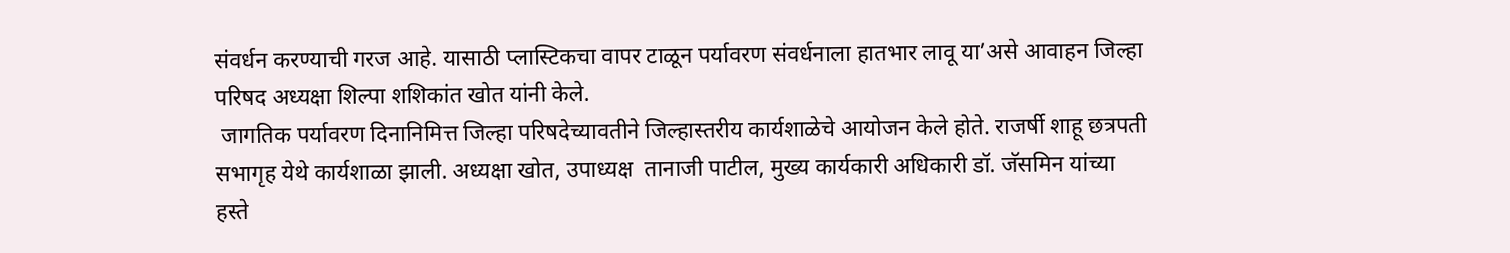संवर्धन करण्याची गरज आहे. यासाठी प्लास्टिकचा वापर टाळून पर्यावरण संवर्धनाला हातभार लावू या’असे आवाहन जिल्हा परिषद अध्यक्षा शिल्पा शशिकांत खोत यांनी केले.
 जागतिक पर्यावरण दिनानिमित्त जिल्हा परिषदेच्यावतीने जिल्हास्तरीय कार्यशाळेचे आयोजन केले होते. राजर्षी शाहू छत्रपती सभागृह येथे कार्यशाळा झाली. अध्यक्षा खोत, उपाध्यक्ष  तानाजी पाटील, मुख्य कार्यकारी अधिकारी डॉ. जॅसमिन यांच्या हस्ते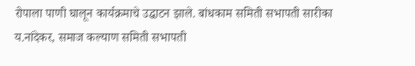रोपाला पाणी घालून कार्यक्रमाचे उद्घाटन झाले. बांधकाम समिती सभापती सारीका य.नांदेकर, समाज कल्याण समिती सभापती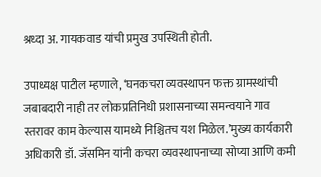श्रध्दा अ. गायकवाड यांची प्रमुख उपस्थिती होती.

उपाध्यक्ष पाटील म्हणाले, ‘घनकचरा व्यवस्थापन फक्त ग्रामस्थांची जबाबदारी नाही तर लोकप्रतिनिधी प्रशासनाच्या समन्वयाने गाव स्तरावर काम केल्यास यामध्ये निश्चितच यश मिळेल.’मुख्य कार्यकारी अधिकारी डॉ. जॅसमिन यांनी कचरा व्यवस्थापनाच्या सोप्या आणि कमी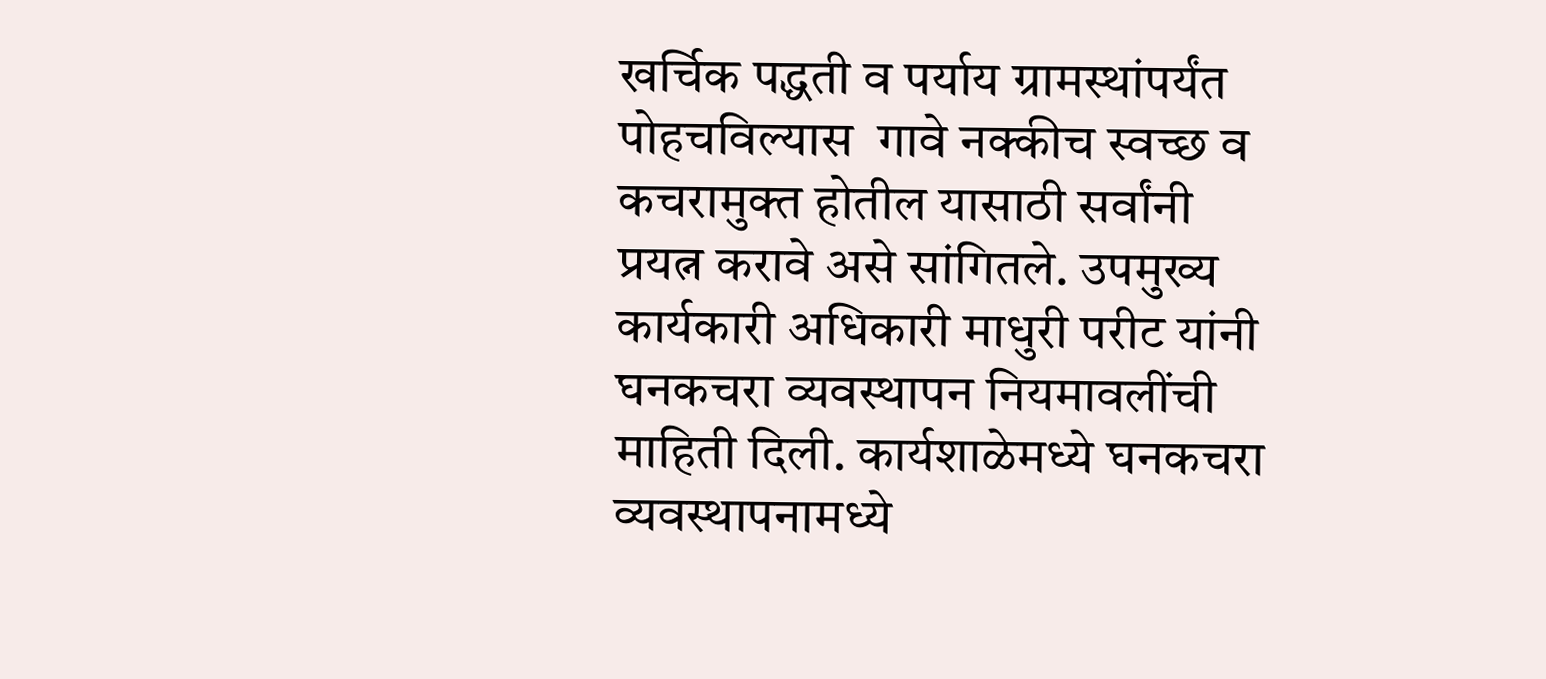खर्चिक पद्धती व पर्याय ग्रामस्थांपर्यंत पोहचविल्यास  गावे नक्कीच स्वच्छ व कचरामुक्त होतील यासाठी सर्वांनी प्रयत्न करावे असे सांगितले. उपमुख्य कार्यकारी अधिकारी माधुरी परीट यांनी घनकचरा व्यवस्थापन नियमावलींची माहिती दिली. कार्यशाळेमध्ये घनकचरा व्यवस्थापनामध्ये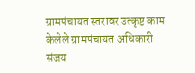ग्रामपंचायत स्तरावर उत्कृष्ट काम केलेले ग्रामपंचायत अधिकारी  संजय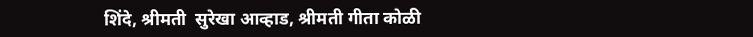शिंदे, श्रीमती  सुरेखा आव्हाड, श्रीमती गीता कोळी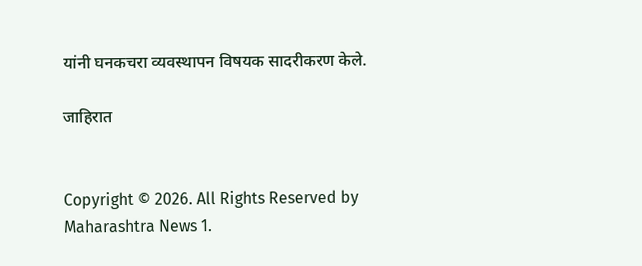यांनी घनकचरा व्यवस्थापन विषयक सादरीकरण केले.

जाहिरात


Copyright © 2026. All Rights Reserved by Maharashtra News 1.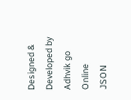Designed & Developed by Adhvik go Online
JSON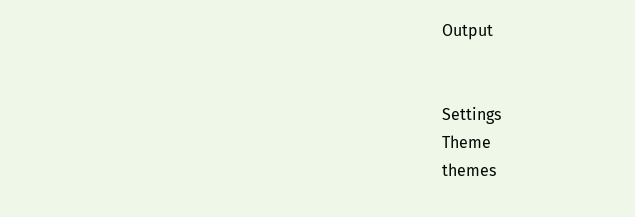Output


Settings
Theme
themes